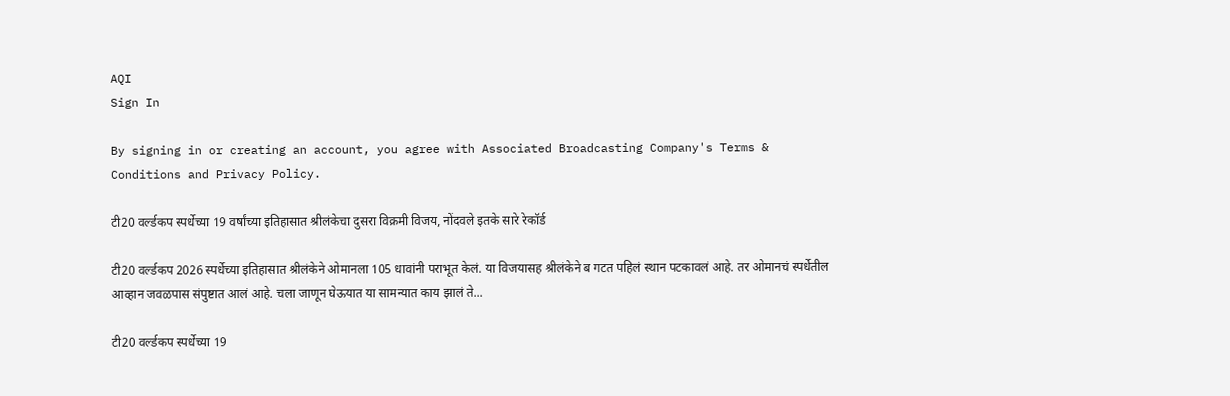AQI
Sign In

By signing in or creating an account, you agree with Associated Broadcasting Company's Terms & Conditions and Privacy Policy.

टी20 वर्ल्डकप स्पर्धेच्या 19 वर्षांच्या इतिहासात श्रीलंकेचा दुसरा विक्रमी विजय, नोंदवले इतके सारे रेकॉर्ड

टी20 वर्ल्डकप 2026 स्पर्धेच्या इतिहासात श्रीलंकेने ओमानला 105 धावांनी पराभूत केलं. या विजयासह श्रीलंकेने ब गटत पहिलं स्थान पटकावलं आहे. तर ओमानचं स्पर्धेतील आव्हान जवळपास संपुष्टात आलं आहे. चला जाणून घेऊयात या सामन्यात काय झालं ते...

टी20 वर्ल्डकप स्पर्धेच्या 19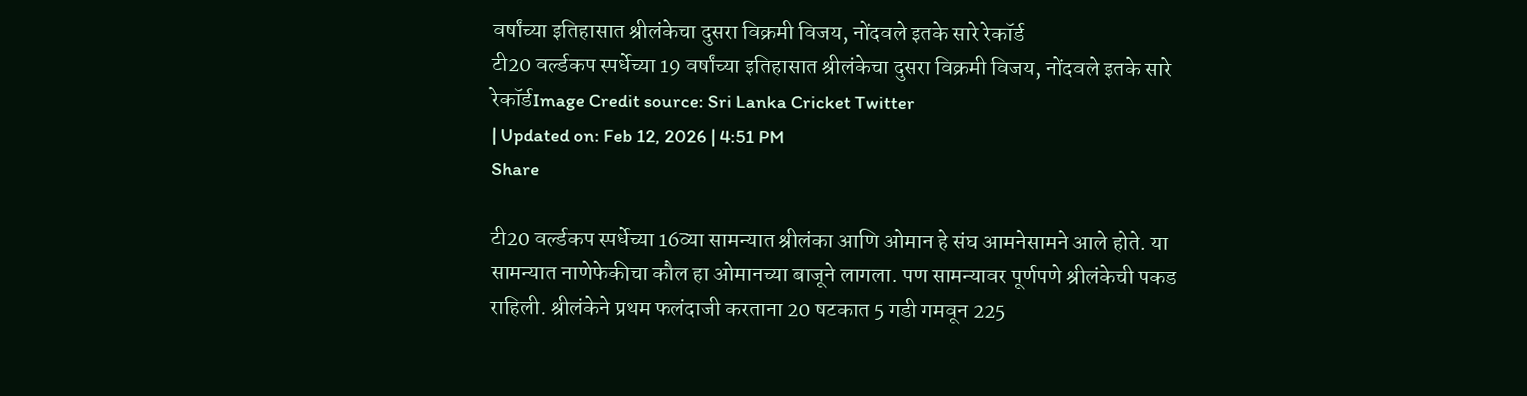वर्षांच्या इतिहासात श्रीलंकेचा दुसरा विक्रमी विजय, नोंदवले इतके सारे रेकॉर्ड
टी20 वर्ल्डकप स्पर्धेच्या 19 वर्षांच्या इतिहासात श्रीलंकेचा दुसरा विक्रमी विजय, नोंदवले इतके सारे रेकॉर्डImage Credit source: Sri Lanka Cricket Twitter
| Updated on: Feb 12, 2026 | 4:51 PM
Share

टी20 वर्ल्डकप स्पर्धेच्या 16व्या सामन्यात श्रीलंका आणि ओमान हे संघ आमनेसामने आले होते. या सामन्यात नाणेफेकीचा कौल हा ओमानच्या बाजूने लागला. पण सामन्यावर पूर्णपणे श्रीलंकेची पकड राहिली. श्रीलंकेने प्रथम फलंदाजी करताना 20 षटकात 5 गडी गमवून 225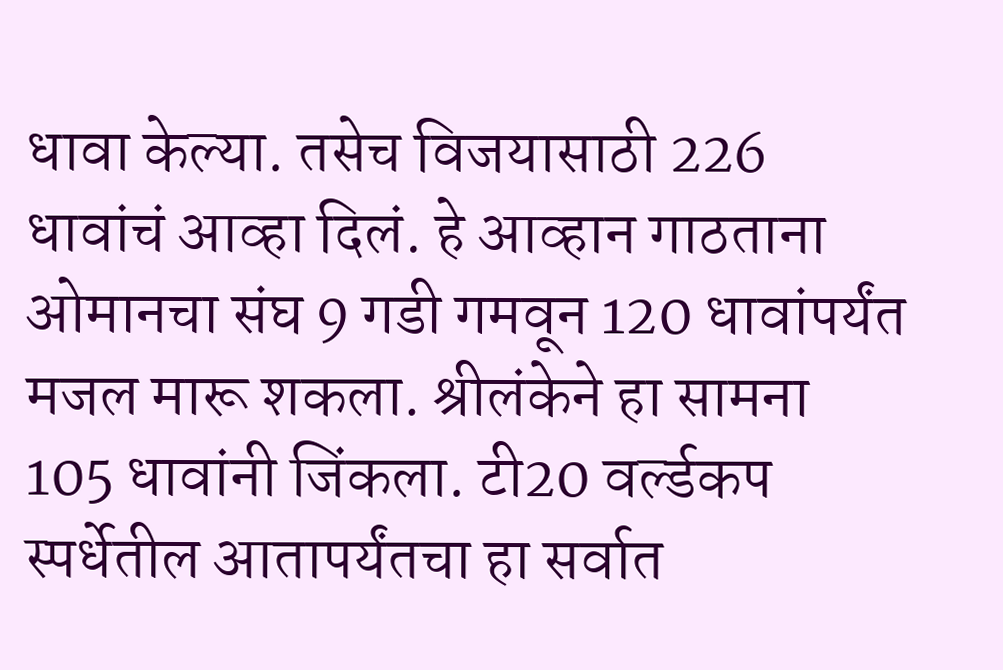धावा केल्या. तसेच विजयासाठी 226 धावांचं आव्हा दिलं. हे आव्हान गाठताना ओमानचा संघ 9 गडी गमवून 120 धावांपर्यंत मजल मारू शकला. श्रीलंकेने हा सामना 105 धावांनी जिंकला. टी20 वर्ल्डकप स्पर्धेतील आतापर्यंतचा हा सर्वात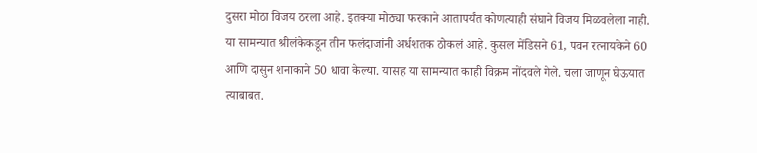दुसरा मोठा विजय ठरला आहे. इतक्या मोठ्या फरकाने आतापर्यंत कोणत्याही संघाने विजय मिळवलेला नाही. या सामन्यात श्रीलंकेकडून तीन फलंदाजांनी अर्धशतक ठोकलं आहे. कुसल मेंडिसने 61, पवन रत्नायकेने 60 आणि दासुन शनाकाने 50 धावा केल्या. यासह या सामन्यात काही विक्रम नोंदवले गेले. चला जाणून घेऊयात त्याबाबत.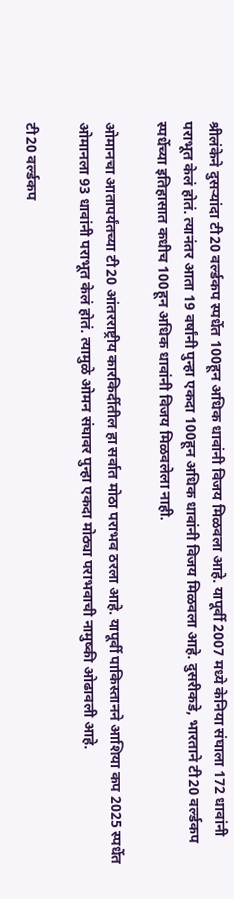श्रीलंकेने दुसऱ्यांदा टी20 वर्ल्डकप स्पर्धेत 100हून अधिक धावांनी विजय मिळवला आहे. यापूर्वी 2007 मध्ये केनिया संघाला 172 धावांनी पराभूत केलं होतं. त्यानंतर आता 19 वर्षांनी पुन्हा एकदा 100हून अधिक धावांनी विजय मिळवला आहे. दुसरीकडे, भारताने टी20 वर्ल्डकप स्पर्धेच्या इतिहासात कधीच 100हून अधिक धावांनी विजय मिळवलेला नाही.

ओमानचा आतापर्यंतच्या टी20 आंतरराष्ट्रीय कारकिर्दीतील हा सर्वात मोठा पराभव ठरला आहे. यापूर्वी पाकिस्तानने आशिया कप 2025 स्पर्धेत ओमानला 93 धावांनी पराभूत केलं होतं. त्यामुळे ओमन संघावर पुन्हा एकदा मोठ्या पराभवाची नामुष्की ओढावली आहे.

टी20 वर्ल्डकप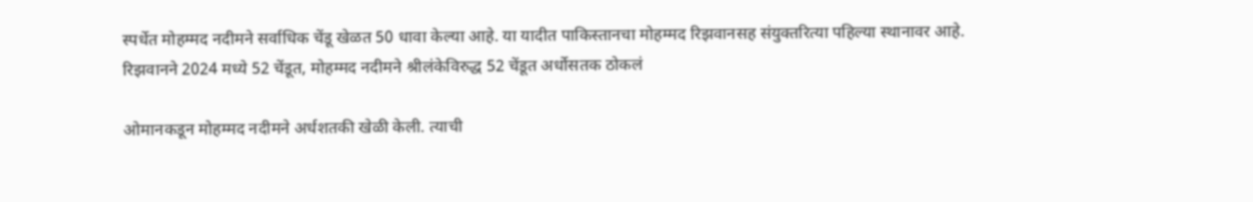स्पर्धेत मोहम्मद नदीमने सर्वाधिक चेंडू खेळत 50 धावा केल्या आहे. या यादीत पाकिस्तानचा मोहम्मद रिझवानसह संयुक्तरित्या पहिल्या स्थानावर आहे. रिझवानने 2024 मध्ये 52 चेंडूत, मोहम्मद नदीमने श्रीलंकेविरुद्ध 52 चेंडूत अर्धोसतक ठोकलं

ओमानकडून मोहम्मद नदीमने अर्धशतकी खेळी केली. त्याची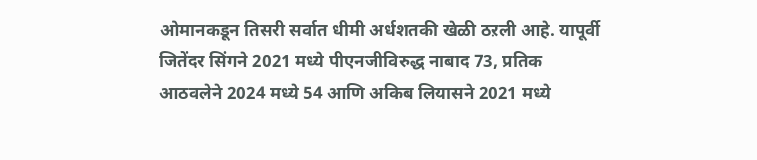ओमानकडून तिसरी सर्वात धीमी अर्धशतकी खेळी ठऱली आहे. यापूर्वी जितेंदर सिंगने 2021 मध्ये पीएनजीविरुद्ध नाबाद 73, प्रतिक आठवलेने 2024 मध्ये 54 आणि अकिब लियासने 2021 मध्ये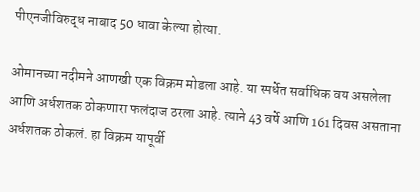पीएनजीविरुद्ध नाबाद 50 धावा केल्या होत्या.

ओमानच्या नदीमने आणखी एक विक्रम मोडला आहे. या स्पर्धेत सर्वाधिक वय असलेला आणि अर्धशतक ठोकणारा फलंदाज ठरला आहे. त्याने 43 वर्षे आणि 161 दिवस असताना अर्धशतक ठोकलं. हा विक्रम यापूर्वी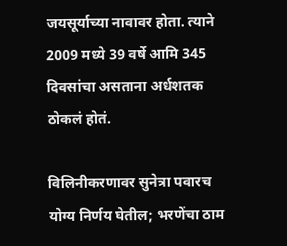जयसूर्याच्या नावावर होता. त्याने 2009 मध्ये 39 वर्षे आमि 345 दिवसांचा असताना अर्धशतक ठोकलं होतं.

विलिनीकरणावर सुनेत्रा पवारच योग्य निर्णय घेतील; भरणेंचा ठाम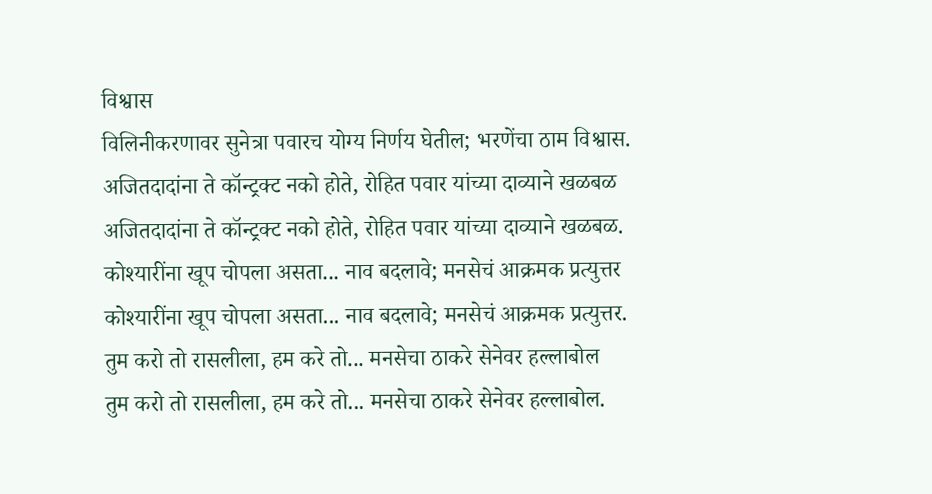विश्वास
विलिनीकरणावर सुनेत्रा पवारच योग्य निर्णय घेतील; भरणेंचा ठाम विश्वास.
अजितदादांना ते कॉन्ट्रक्ट नको होते, रोहित पवार यांच्या दाव्याने खळबळ
अजितदादांना ते कॉन्ट्रक्ट नको होते, रोहित पवार यांच्या दाव्याने खळबळ.
कोश्यारींना खूप चोपला असता... नाव बदलावे; मनसेचं आक्रमक प्रत्युत्तर
कोश्यारींना खूप चोपला असता... नाव बदलावे; मनसेचं आक्रमक प्रत्युत्तर.
तुम करो तो रासलीला, हम करे तो... मनसेचा ठाकरे सेनेवर हल्लाबोल
तुम करो तो रासलीला, हम करे तो... मनसेचा ठाकरे सेनेवर हल्लाबोल.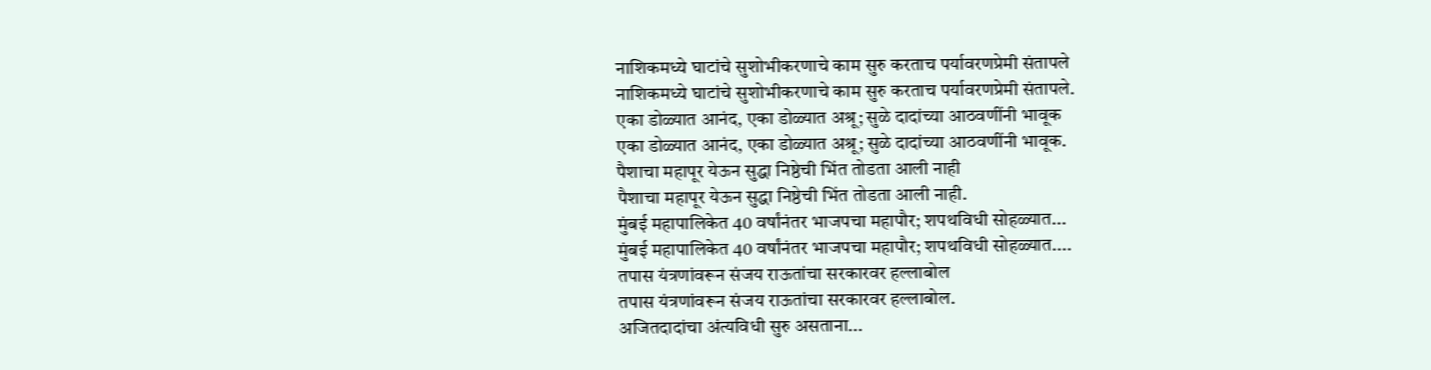नाशिकमध्ये घाटांचे सुशोभीकरणाचे काम सुरु करताच पर्यावरणप्रेमी संतापले
नाशिकमध्ये घाटांचे सुशोभीकरणाचे काम सुरु करताच पर्यावरणप्रेमी संतापले.
एका डोळ्यात आनंद, एका डोळ्यात अश्रू; सुळे दादांच्या आठवणींनी भावूक
एका डोळ्यात आनंद, एका डोळ्यात अश्रू; सुळे दादांच्या आठवणींनी भावूक.
पैशाचा महापूर येऊन सुद्धा निष्ठेची भिंत तोडता आली नाही
पैशाचा महापूर येऊन सुद्धा निष्ठेची भिंत तोडता आली नाही.
मुंबई महापालिकेत 40 वर्षांनंतर भाजपचा महापौर; शपथविधी सोहळ्यात...
मुंबई महापालिकेत 40 वर्षांनंतर भाजपचा महापौर; शपथविधी सोहळ्यात....
तपास यंत्रणांवरून संजय राऊतांचा सरकारवर हल्लाबोल
तपास यंत्रणांवरून संजय राऊतांचा सरकारवर हल्लाबोल.
अजितदादांचा अंत्यविधी सुरु असताना...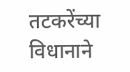तटकरेंच्या विधानाने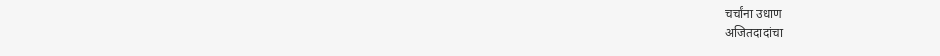चर्चांना उधाण
अजितदादांचा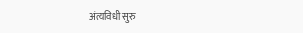अंत्यविधी सुरु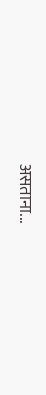असताना...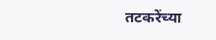तटकरेंच्या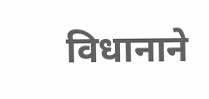विधानाने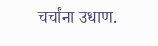चर्चांना उधाण.